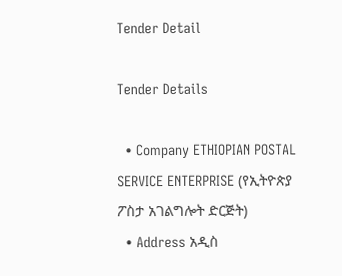Tender Detail

Tender Details

  • Company ETHIOPIAN POSTAL SERVICE ENTERPRISE (የኢትዮጵያ ፖስታ አገልግሎት ድርጅት)
  • Address አዲስ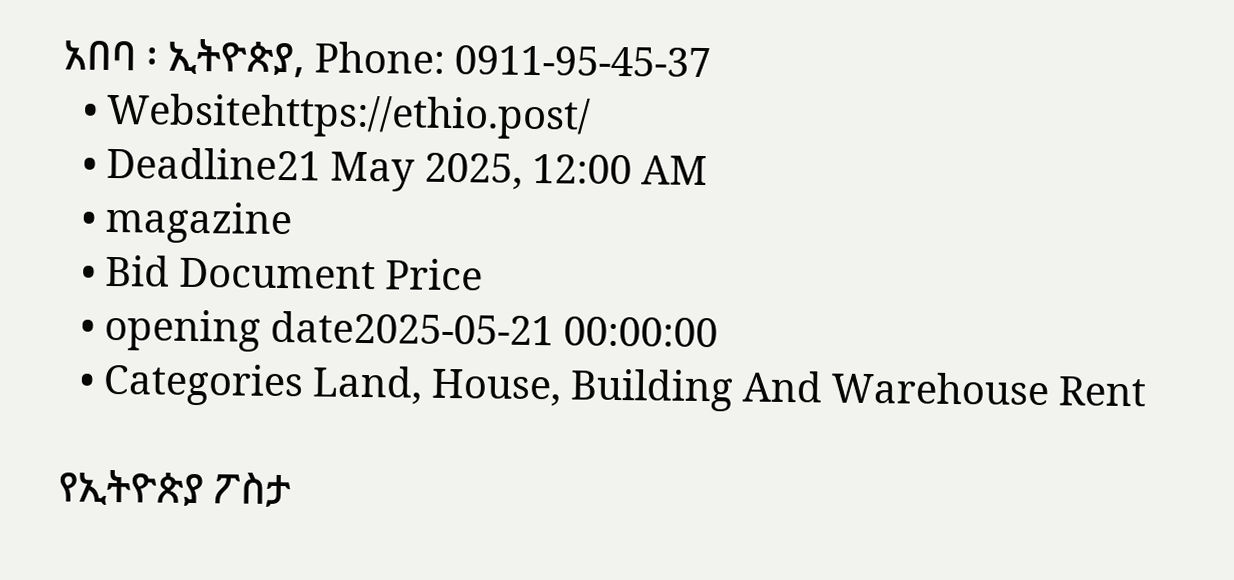አበባ ፡ ኢትዮጵያ, Phone: 0911-95-45-37
  • Websitehttps://ethio.post/
  • Deadline21 May 2025, 12:00 AM
  • magazine
  • Bid Document Price
  • opening date2025-05-21 00:00:00
  • Categories Land, House, Building And Warehouse Rent

የኢትዮጵያ ፖስታ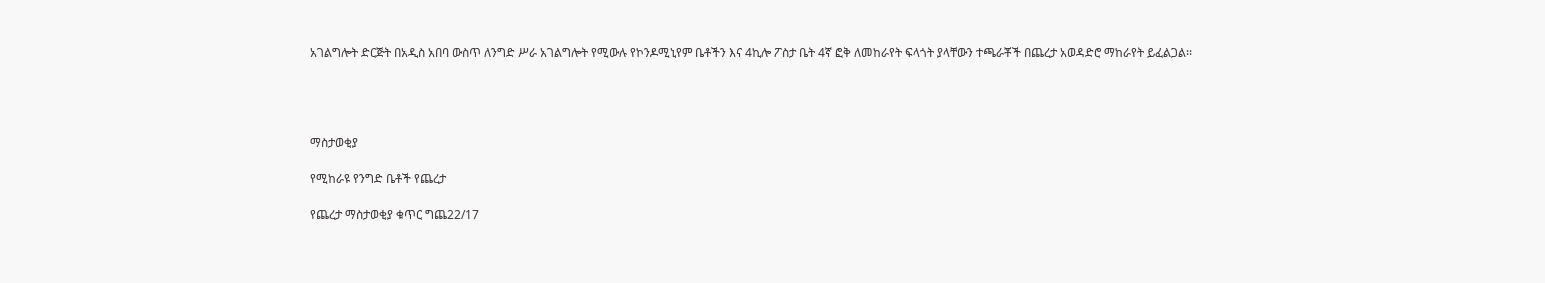አገልግሎት ድርጅት በአዲስ አበባ ውስጥ ለንግድ ሥራ አገልግሎት የሚውሉ የኮንዶሚኒየም ቤቶችን እና 4ኪሎ ፖስታ ቤት 4ኛ ፎቅ ለመከራየት ፍላጎት ያላቸውን ተጫራቾች በጨረታ አወዳድሮ ማከራየት ይፈልጋል፡፡




ማስታወቂያ

የሚከራዩ የንግድ ቤቶች የጨረታ

የጨረታ ማስታወቂያ ቁጥር ግጨ22/17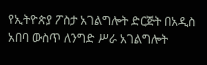የኢትዮጵያ ፖስታ አገልግሎት ድርጅት በአዲስ አበባ ውስጥ ለንግድ ሥራ አገልግሎት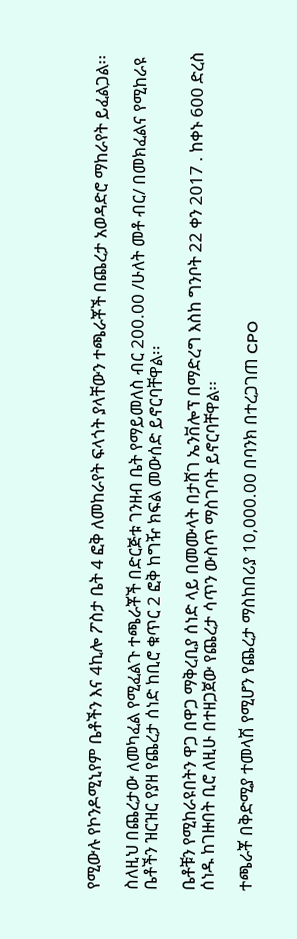የሚውሉ የኮንዶሚኒየም ቤቶችን እና 4ኪሎ ፖስታ ቤት 4 ፎቅ ለመከራየት ፍላጎት ያላቸውን ተጫራቾች በጨረታ አወዳድሮ ማከራየት ይፈልጋል፡፡

ስለዚህ በጨረታው ለመካፈል የሚፈልጉ ተጫራቾች በድርጅቱ ገንዘብ ቤት የማይመለስ ብር 200.00 /ሁለት መቶ ብር/ በመክፈልና የሚከራዩ ቤቶችን ዝርዝር የያዘ የጨረታ ሰነድ ከቢሮ ቁጥር 2 ፎቅ ከግዥ ክፍል መውሰድ ይኖርባቸዋል፡፡

ቤቶቹን የሚከራዩበትን ዋጋ በዋጋ ማቅረቢያ ሰነድ ላይ በመሙላት በታሸገ ኤንቨሎፕ በማድረግ እስከ ግንቦት 22 ቀን 2017 . ከቀኑ 600 ድረስ ሰነዱ ከገዙበት ቢሮ ለዚሁ በተዘጋጀው የጨረታ ሳጥን ውስጥ ማስገባት ይኖርባቸዋል፡፡

ተጫራቾ በቅድሚያ ተመላሽ የሚሆን የጨረታ ማስከበሪያ 10,000.00 በባንክ በተረጋገጠ CPO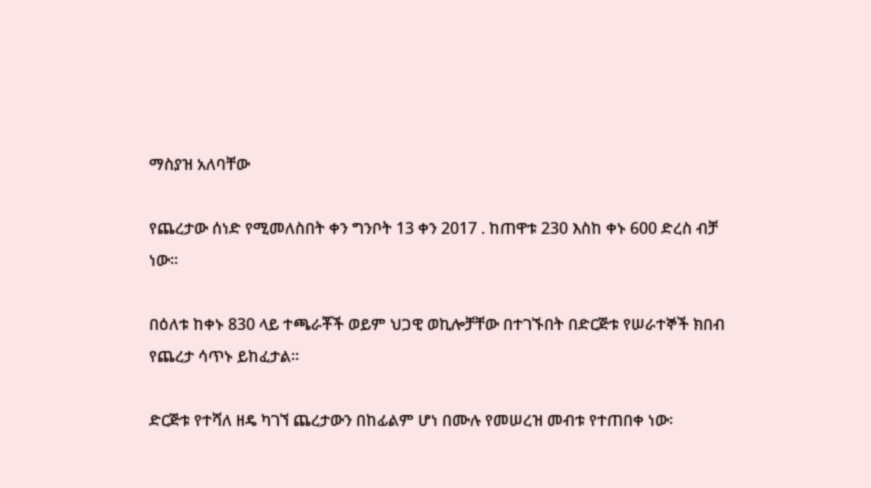ማስያዝ አለባቸው

የጨረታው ሰነድ የሚመለስበት ቀን ግንቦት 13 ቀን 2017 . ከጠዋቱ 230 እስከ ቀኑ 600 ድረስ ብቻ ነው፡፡

በዕለቱ ከቀኑ 830 ላይ ተጫራቾች ወይም ህጋዊ ወኪሎቻቸው በተገኙበት በድርጅቱ የሠራተኞች ክበብ የጨረታ ሳጥኑ ይከፈታል፡፡

ድርጅቱ የተሻለ ዘዴ ካገኘ ጨረታውን በከፊልም ሆነ በሙሉ የመሠረዝ መብቱ የተጠበቀ ነው፡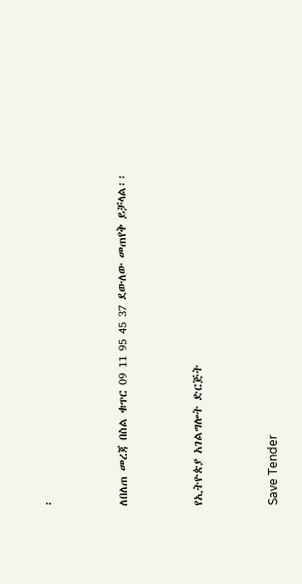፡



ለበለጠ መረጃ በስል ቁጥር 09 11 95 45 37 ደውለው መጠየቅ ይቻላል፡፡



የኢትዮጵያ አገልግሎት ድርጅት



Save Tender